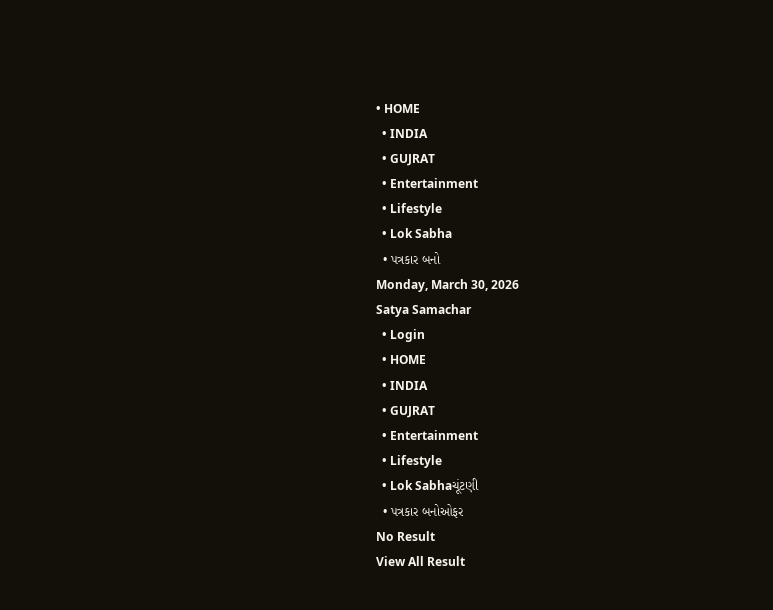• HOME
  • INDIA
  • GUJRAT
  • Entertainment
  • Lifestyle
  • Lok Sabha
  • પત્રકાર બનો
Monday, March 30, 2026
Satya Samachar
  • Login
  • HOME
  • INDIA
  • GUJRAT
  • Entertainment
  • Lifestyle
  • Lok Sabhaચૂંટણી
  • પત્રકાર બનોઓફર
No Result
View All Result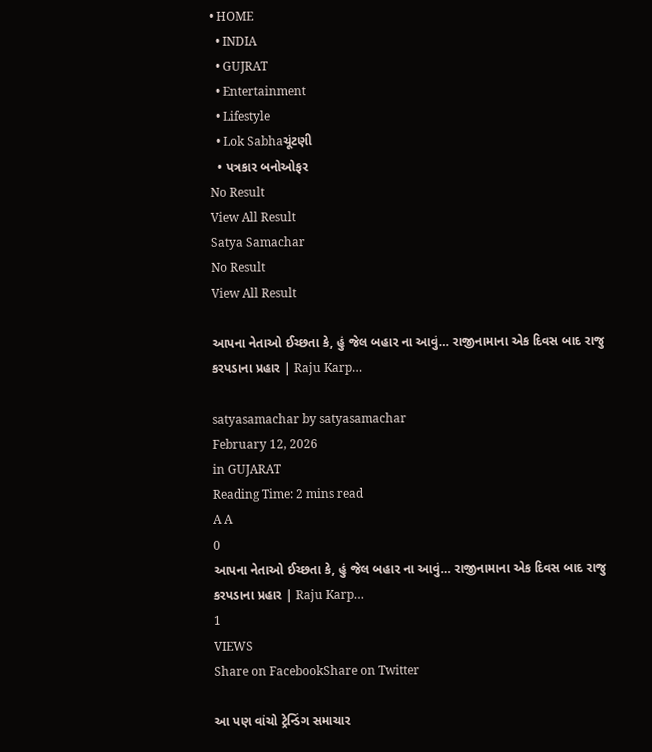• HOME
  • INDIA
  • GUJRAT
  • Entertainment
  • Lifestyle
  • Lok Sabhaચૂંટણી
  • પત્રકાર બનોઓફર
No Result
View All Result
Satya Samachar
No Result
View All Result

આપના નેતાઓ ઈચ્છતા કે, હું જેલ બહાર ના આવું… રાજીનામાના એક દિવસ બાદ રાજુ કરપડાના પ્રહાર | Raju Karp…

satyasamachar by satyasamachar
February 12, 2026
in GUJARAT
Reading Time: 2 mins read
A A
0
આપના નેતાઓ ઈચ્છતા કે, હું જેલ બહાર ના આવું… રાજીનામાના એક દિવસ બાદ રાજુ કરપડાના પ્રહાર | Raju Karp…
1
VIEWS
Share on FacebookShare on Twitter

આ પણ વાંચો ટ્રેન્ડિંગ સમાચાર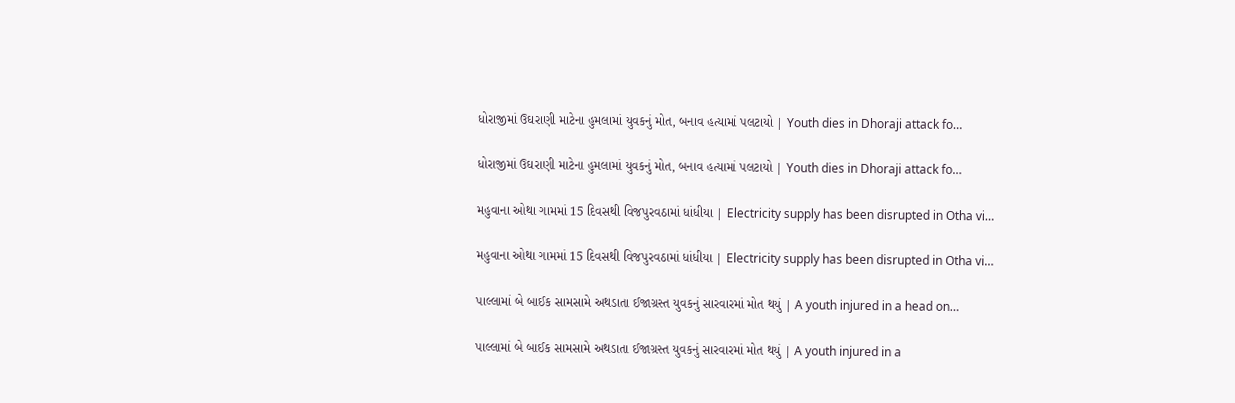ધોરાજીમાં ઉઘરાણી માટેના હુમલામાં યુવકનું મોત, બનાવ હત્યામાં પલટાયો | Youth dies in Dhoraji attack fo…

ધોરાજીમાં ઉઘરાણી માટેના હુમલામાં યુવકનું મોત, બનાવ હત્યામાં પલટાયો | Youth dies in Dhoraji attack fo…

મહુવાના ઓથા ગામમાં 15 દિવસથી વિજપુરવઠામાં ધાંધીયા | Electricity supply has been disrupted in Otha vi…

મહુવાના ઓથા ગામમાં 15 દિવસથી વિજપુરવઠામાં ધાંધીયા | Electricity supply has been disrupted in Otha vi…

પાલ્લામાં બે બાઈક સામસામે અથડાતા ઈજાગ્રસ્ત યુવકનું સારવારમાં મોત થયું | A youth injured in a head on…

પાલ્લામાં બે બાઈક સામસામે અથડાતા ઈજાગ્રસ્ત યુવકનું સારવારમાં મોત થયું | A youth injured in a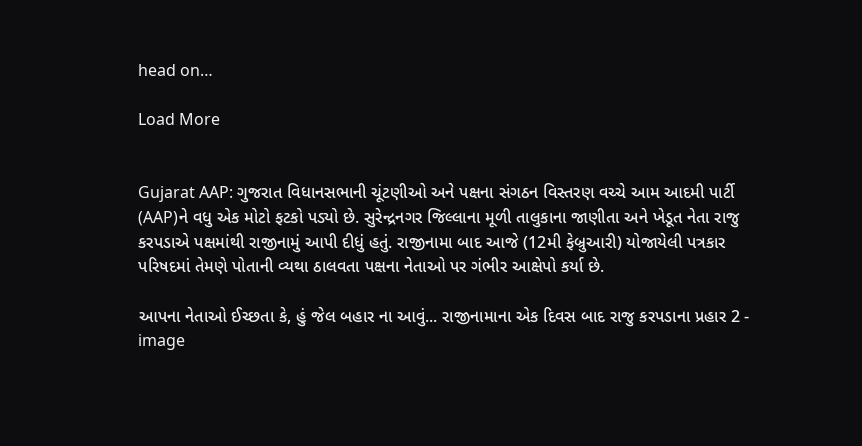head on…

Load More


Gujarat AAP: ગુજરાત વિધાનસભાની ચૂંટણીઓ અને પક્ષના સંગઠન વિસ્તરણ વચ્ચે આમ આદમી પાર્ટી (AAP)ને વધુ એક મોટો ફટકો પડ્યો છે. સુરેન્દ્રનગર જિલ્લાના મૂળી તાલુકાના જાણીતા અને ખેડૂત નેતા રાજુ કરપડાએ પક્ષમાંથી રાજીનામું આપી દીધું હતું. રાજીનામા બાદ આજે (12મી ફેબ્રુઆરી) યોજાયેલી પત્રકાર પરિષદમાં તેમણે પોતાની વ્યથા ઠાલવતા પક્ષના નેતાઓ પર ગંભીર આક્ષેપો કર્યા છે.

આપના નેતાઓ ઈચ્છતા કે, હું જેલ બહાર ના આવું... રાજીનામાના એક દિવસ બાદ રાજુ કરપડાના પ્રહાર 2 - image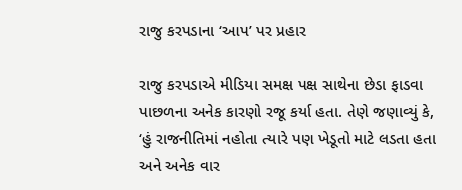રાજુ કરપડાના ‘આપ’ પર પ્રહાર

રાજુ કરપડાએ મીડિયા સમક્ષ પક્ષ સાથેના છેડા ફાડવા પાછળના અનેક કારણો રજૂ કર્યા હતા. તેણે જણાવ્યું કે, ‘હું રાજનીતિમાં નહોતા ત્યારે પણ ખેડૂતો માટે લડતા હતા અને અનેક વાર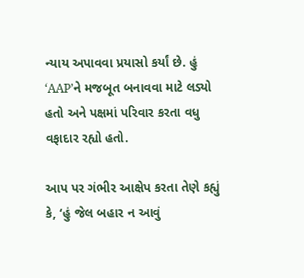ન્યાય અપાવવા પ્રયાસો કર્યાં છે. હું ‘AAP’ને મજબૂત બનાવવા માટે લડ્યો હતો અને પક્ષમાં પરિવાર કરતા વધુ વફાદાર રહ્યો હતો.

આપ પર ગંભીર આક્ષેપ કરતા તેણે કહ્યું કે, ‘હું જેલ બહાર ન આવું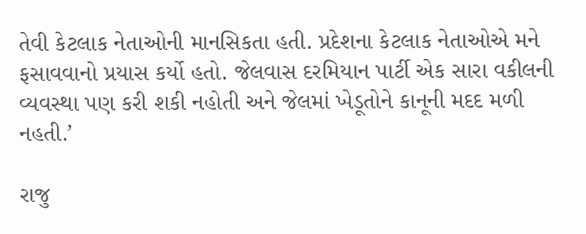તેવી કેટલાક નેતાઓની માનસિકતા હતી. પ્રદેશના કેટલાક નેતાઓએ મને ફસાવવાનો પ્રયાસ કર્યો હતો. જેલવાસ દરમિયાન પાર્ટી એક સારા વકીલની વ્યવસ્થા પણ કરી શકી નહોતી અને જેલમાં ખેડૂતોને કાનૂની મદદ મળી નહતી.’

રાજુ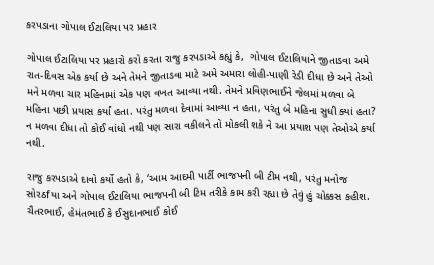કરપડાના ગોપાલ ઈટાલિયા પર પ્રહાર

ગોપાલ ઈટાલિયા પર પ્રહારો કરો કરતા રાજુ કરપડાએ કહ્યું કે,  ગોપાલ ઈટાલિયાને જીતાડવા અમે રાત-દિવસ એક કર્યા છે અને તેમને જીતાડવા માટે અમે અમારા લોહી-પાણી રેડી દીધા છે અને તેઓ મને મળવા ચાર મહિનામાં એક પણ વખત આવ્યા નથી. તેમને પ્રવિણભાઈને જેલમાં મળવા બે મહિના પછી પ્રયાસ કર્યાં હતા. પરંતુ મળવા દેવામાં આવ્યા ન હતા, પરંતુ બે મહિના સુધી ક્યાં હતા? ન મળવા દીધા તો કોઈ વાંધો નથી પણ સારા વકીલને તો મોકલી શકે ને આ પ્રયાશ પણ તેઓએ કર્યા નથી.

રાજુ કરપડાએ દાવો કર્યો હતો કે, ‘આમ આદમી પાર્ટી ભાજપની બી ટીમ નથી, પરંતુ મનોજ સોરઠfયા અને ગોપાલ ઈટાલિયા ભાજપની બી ટિમ તરીકે કામ કરી રહ્યા છે તેવું હું ચોક્કસ કહીશ. ચૈતરભાઈ, હેમંતભાઈ કે ઈસુદાનભાઈ કોઈ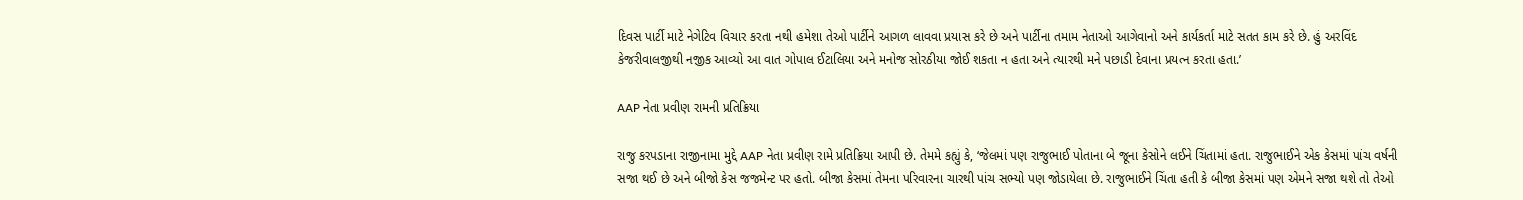દિવસ પાર્ટી માટે નેગેટિવ વિચાર કરતા નથી હમેશા તેઓ પાર્ટીને આગળ લાવવા પ્રયાસ કરે છે અને પાર્ટીના તમામ નેતાઓ આગેવાનો અને કાર્યકર્તા માટે સતત કામ કરે છે. હું અરવિંદ કેજરીવાલજીથી નજીક આવ્યો આ વાત ગોપાલ ઈટાલિયા અને મનોજ સોરઠીયા જોઈ શકતા ન હતા અને ત્યારથી મને પછાડી દેવાના પ્રયત્ન કરતા હતા.’

AAP નેતા પ્રવીણ રામની પ્રતિક્રિયા

રાજુ કરપડાના રાજીનામા મુદ્દે AAP નેતા પ્રવીણ રામે પ્રતિક્રિયા આપી છે. તેમમે કહ્યું કે, ‘જેલમાં પણ રાજુભાઈ પોતાના બે જૂના કેસોને લઈને ચિંતામાં હતા. રાજુભાઈને એક કેસમાં પાંચ વર્ષની સજા થઈ છે અને બીજો કેસ જજમેન્ટ પર હતો. બીજા કેસમાં તેમના પરિવારના ચારથી પાંચ સભ્યો પણ જોડાયેલા છે. રાજુભાઈને ચિંતા હતી કે બીજા કેસમાં પણ એમને સજા થશે તો તેઓ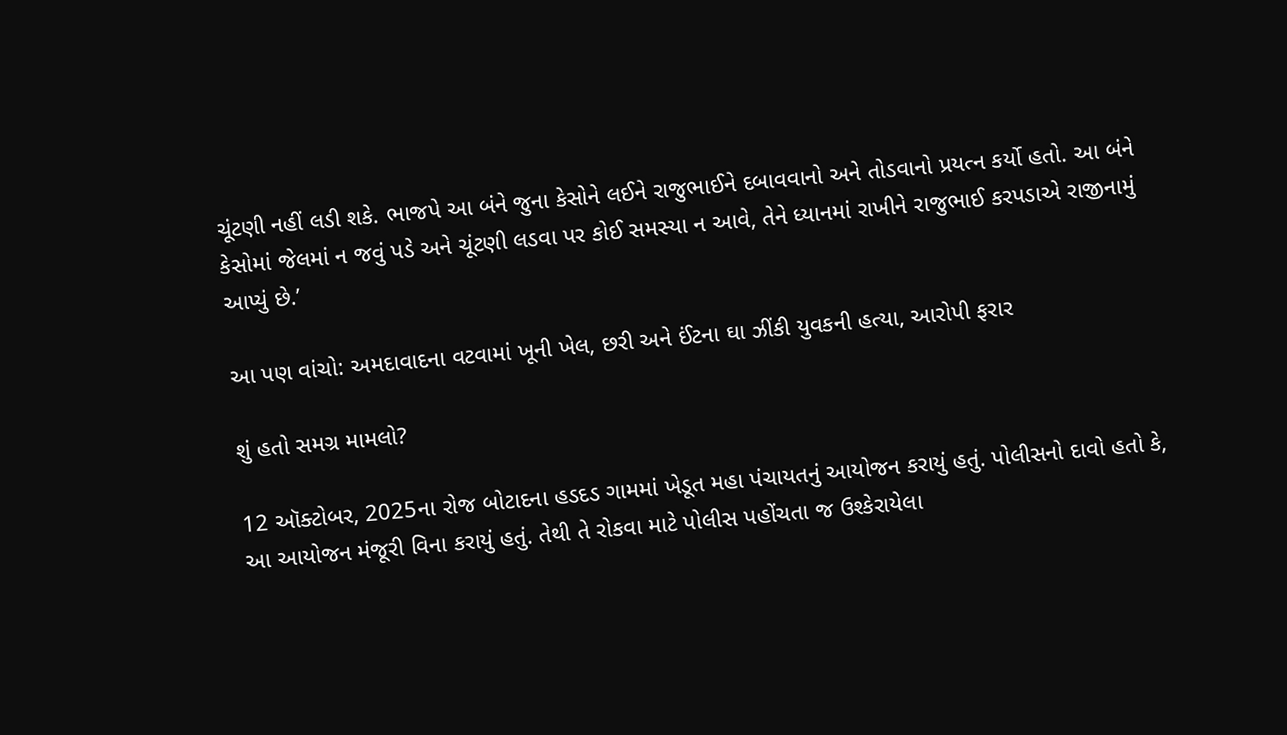ચૂંટણી નહીં લડી શકે. ભાજપે આ બંને જુના કેસોને લઈને રાજુભાઈને દબાવવાનો અને તોડવાનો પ્રયત્ન કર્યો હતો. આ બંને કેસોમાં જેલમાં ન જવું પડે અને ચૂંટણી લડવા પર કોઈ સમસ્યા ન આવે, તેને ધ્યાનમાં રાખીને રાજુભાઈ કરપડાએ રાજીનામું આપ્યું છે.’

આ પણ વાંચો: અમદાવાદના વટવામાં ખૂની ખેલ, છરી અને ઈંટના ઘા ઝીંકી યુવકની હત્યા, આરોપી ફરાર

શું હતો સમગ્ર મામલો?

12 ઑક્ટોબર, 2025ના રોજ બોટાદના હડદડ ગામમાં ખેડૂત મહા પંચાયતનું આયોજન કરાયું હતું. પોલીસનો દાવો હતો કે, આ આયોજન મંજૂરી વિના કરાયું હતું. તેથી તે રોકવા માટે પોલીસ પહોંચતા જ ઉશ્કેરાયેલા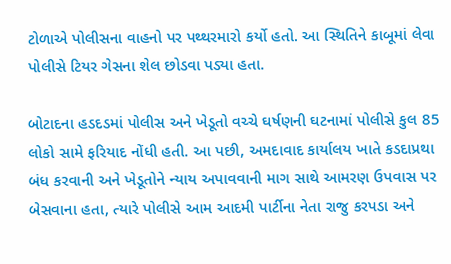ટોળાએ પોલીસના વાહનો પર પથ્થરમારો કર્યો હતો. આ સ્થિતિને કાબૂમાં લેવા પોલીસે ટિયર ગેસના શેલ છોડવા પડ્યા હતા.

બોટાદના હડદડમાં પોલીસ અને ખેડૂતો વચ્ચે ઘર્ષણની ઘટનામાં પોલીસે કુલ 85 લોકો સામે ફરિયાદ નોંધી હતી. આ પછી, અમદાવાદ કાર્યાલય ખાતે કડદાપ્રથા બંધ કરવાની અને ખેડૂતોને ન્યાય અપાવવાની માગ સાથે આમરણ ઉપવાસ પર બેસવાના હતા, ત્યારે પોલીસે આમ આદમી પાર્ટીના નેતા રાજુ કરપડા અને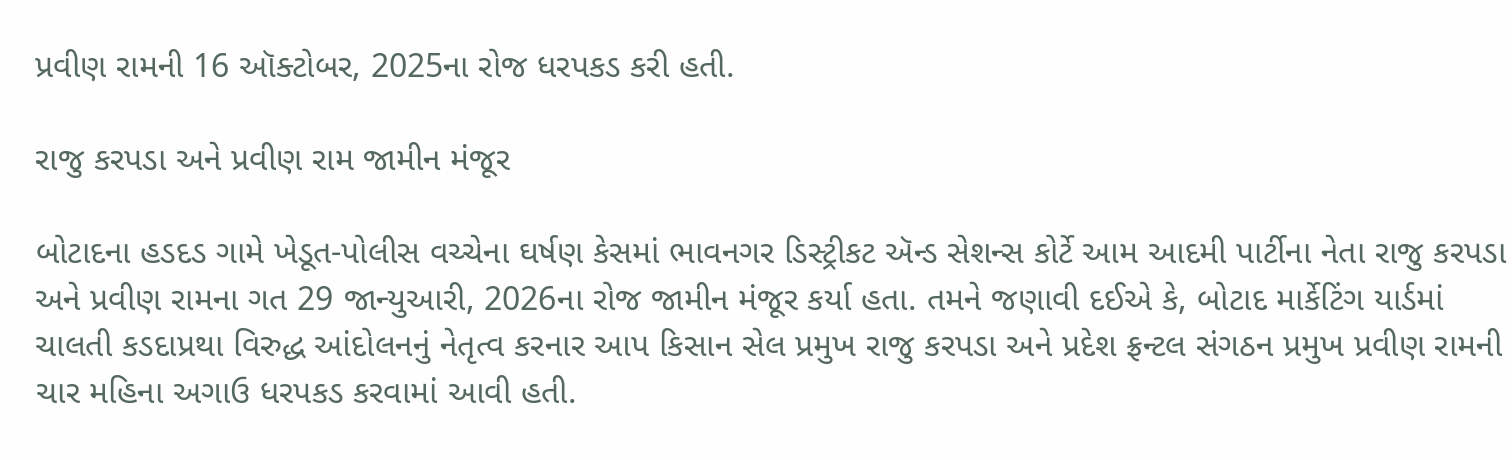પ્રવીણ રામની 16 ઑક્ટોબર, 2025ના રોજ ધરપકડ કરી હતી.

રાજુ કરપડા અને પ્રવીણ રામ જામીન મંજૂર

બોટાદના હડદડ ગામે ખેડૂત-પોલીસ વચ્ચેના ઘર્ષણ કેસમાં ભાવનગર ડિસ્ટ્રીકટ ઍન્ડ સેશન્સ કોર્ટે આમ આદમી પાર્ટીના નેતા રાજુ કરપડા અને પ્રવીણ રામના ગત 29 જાન્યુઆરી, 2026ના રોજ જામીન મંજૂર કર્યા હતા. તમને જણાવી દઈએ કે, બોટાદ માર્કેટિંગ યાર્ડમાં ચાલતી કડદાપ્રથા વિરુદ્ધ આંદોલનનું નેતૃત્વ કરનાર આપ કિસાન સેલ પ્રમુખ રાજુ કરપડા અને પ્રદેશ ફ્રન્ટલ સંગઠન પ્રમુખ પ્રવીણ રામની ચાર મહિના અગાઉ ધરપકડ કરવામાં આવી હતી.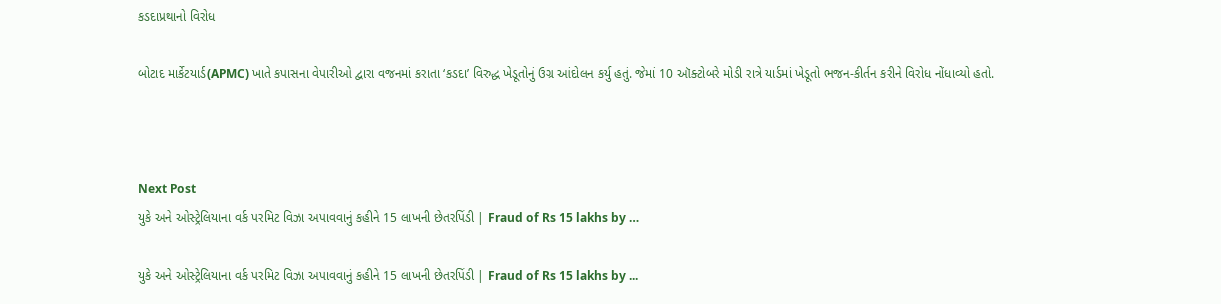કડદાપ્રથાનો વિરોધ

બોટાદ માર્કેટયાર્ડ(APMC) ખાતે કપાસના વેપારીઓ દ્વારા વજનમાં કરાતા ‘કડદા’ વિરુદ્ધ ખેડૂતોનું ઉગ્ર આંદોલન કર્યુ હતું. જેમાં 10 ઑક્ટોબરે મોડી રાત્રે યાર્ડમાં ખેડૂતો ભજન-કીર્તન કરીને વિરોધ નોંધાવ્યો હતો.



Next Post
યુકે અને ઓસ્ટ્રેલિયાના વર્ક પરમિટ વિઝા અપાવવાનું કહીને 15 લાખની છેતરપિંડી | Fraud of Rs 15 lakhs by …

યુકે અને ઓસ્ટ્રેલિયાના વર્ક પરમિટ વિઝા અપાવવાનું કહીને 15 લાખની છેતરપિંડી | Fraud of Rs 15 lakhs by ...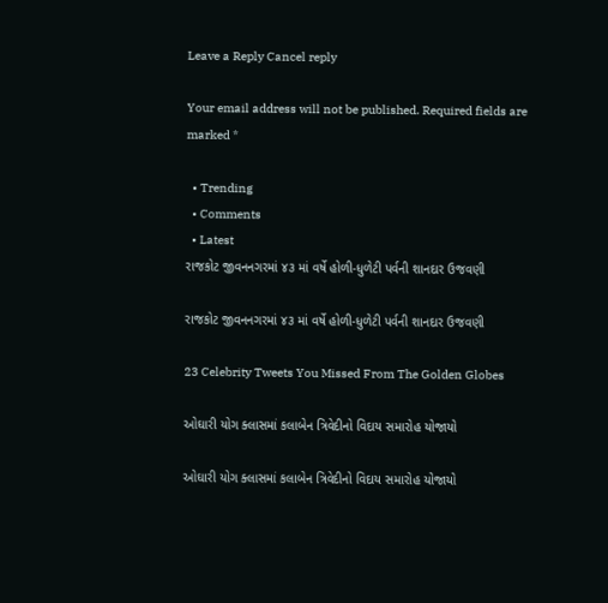Leave a Reply Cancel reply

Your email address will not be published. Required fields are marked *

  • Trending
  • Comments
  • Latest
રાજકોટ જીવનનગરમાં ૪૩ માં વર્ષે હોળી-ધુળેટી પર્વની શાનદાર ઉજવણી

રાજકોટ જીવનનગરમાં ૪૩ માં વર્ષે હોળી-ધુળેટી પર્વની શાનદાર ઉજવણી

23 Celebrity Tweets You Missed From The Golden Globes

ઓઘારી યોગ ક્લાસમાં કલાબેન ત્રિવેદીનો વિદાય સમારોહ યોજાયો

ઓઘારી યોગ ક્લાસમાં કલાબેન ત્રિવેદીનો વિદાય સમારોહ યોજાયો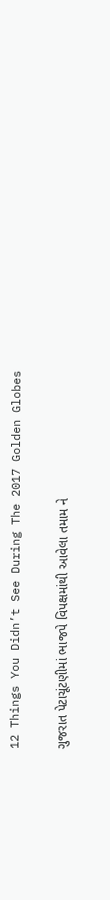12 Things You Didn’t See During The 2017 Golden Globes

ગુજરાત પેટાચૂંટણીમાં ભાજપે વિપક્ષમાંથી આવેલા તમામ ને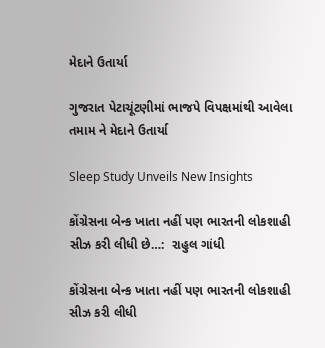મેદાને ઉતાર્યા

ગુજરાત પેટાચૂંટણીમાં ભાજપે વિપક્ષમાંથી આવેલા તમામ ને મેદાને ઉતાર્યા

Sleep Study Unveils New Insights

કોંગ્રેસના બેન્ક ખાતા નહીં પણ ભારતની લોકશાહી સીઝ કરી લીધી છે…:  રાહુલ ગાંધી

કોંગ્રેસના બેન્ક ખાતા નહીં પણ ભારતની લોકશાહી સીઝ કરી લીધી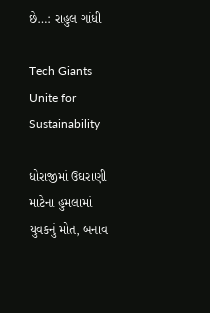છે…: રાહુલ ગાંધી

Tech Giants Unite for Sustainability

ધોરાજીમાં ઉઘરાણી માટેના હુમલામાં યુવકનું મોત, બનાવ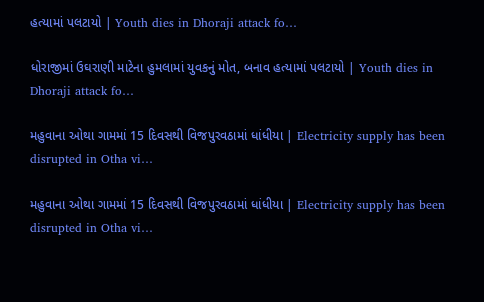હત્યામાં પલટાયો | Youth dies in Dhoraji attack fo…

ધોરાજીમાં ઉઘરાણી માટેના હુમલામાં યુવકનું મોત, બનાવ હત્યામાં પલટાયો | Youth dies in Dhoraji attack fo…

મહુવાના ઓથા ગામમાં 15 દિવસથી વિજપુરવઠામાં ધાંધીયા | Electricity supply has been disrupted in Otha vi…

મહુવાના ઓથા ગામમાં 15 દિવસથી વિજપુરવઠામાં ધાંધીયા | Electricity supply has been disrupted in Otha vi…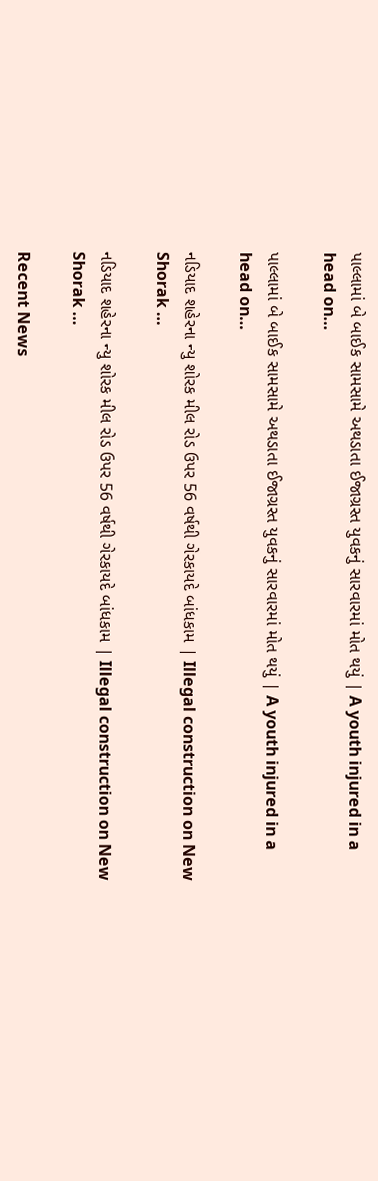પાલ્લામાં બે બાઈક સામસામે અથડાતા ઈજાગ્રસ્ત યુવકનું સારવારમાં મોત થયું | A youth injured in a head on…

પાલ્લામાં બે બાઈક સામસામે અથડાતા ઈજાગ્રસ્ત યુવકનું સારવારમાં મોત થયું | A youth injured in a head on…

નડિયાદ શહેરના ન્યુ શોરક મીલ રોડ ઉપર 56 વર્ષથી ગેરકાયદે બાંધકામ | Illegal construction on New Shorak …

નડિયાદ શહેરના ન્યુ શોરક મીલ રોડ ઉપર 56 વર્ષથી ગેરકાયદે બાંધકામ | Illegal construction on New Shorak …

Recent News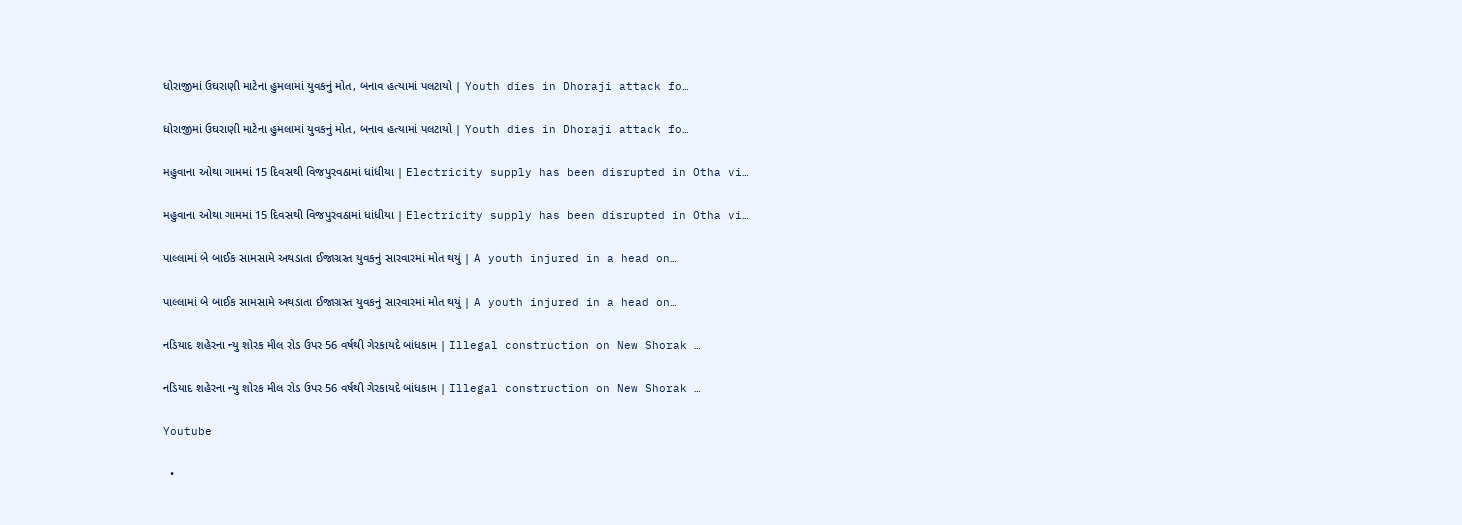ધોરાજીમાં ઉઘરાણી માટેના હુમલામાં યુવકનું મોત, બનાવ હત્યામાં પલટાયો | Youth dies in Dhoraji attack fo…

ધોરાજીમાં ઉઘરાણી માટેના હુમલામાં યુવકનું મોત, બનાવ હત્યામાં પલટાયો | Youth dies in Dhoraji attack fo…

મહુવાના ઓથા ગામમાં 15 દિવસથી વિજપુરવઠામાં ધાંધીયા | Electricity supply has been disrupted in Otha vi…

મહુવાના ઓથા ગામમાં 15 દિવસથી વિજપુરવઠામાં ધાંધીયા | Electricity supply has been disrupted in Otha vi…

પાલ્લામાં બે બાઈક સામસામે અથડાતા ઈજાગ્રસ્ત યુવકનું સારવારમાં મોત થયું | A youth injured in a head on…

પાલ્લામાં બે બાઈક સામસામે અથડાતા ઈજાગ્રસ્ત યુવકનું સારવારમાં મોત થયું | A youth injured in a head on…

નડિયાદ શહેરના ન્યુ શોરક મીલ રોડ ઉપર 56 વર્ષથી ગેરકાયદે બાંધકામ | Illegal construction on New Shorak …

નડિયાદ શહેરના ન્યુ શોરક મીલ રોડ ઉપર 56 વર્ષથી ગેરકાયદે બાંધકામ | Illegal construction on New Shorak …

Youtube

  •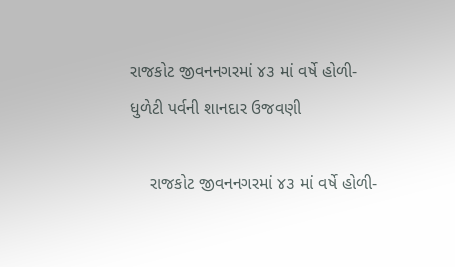રાજકોટ જીવનનગરમાં ૪૩ માં વર્ષે હોળી-ધુળેટી પર્વની શાનદાર ઉજવણી

    રાજકોટ જીવનનગરમાં ૪૩ માં વર્ષે હોળી-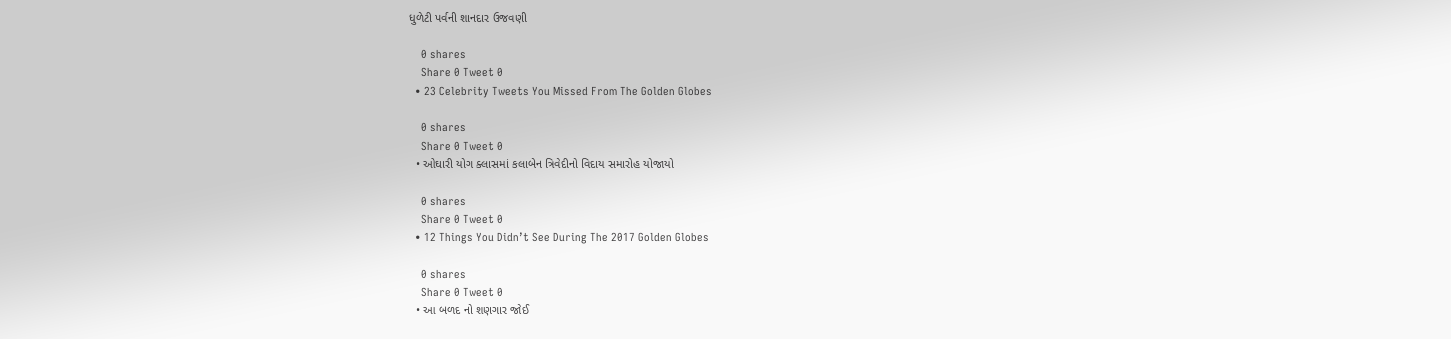ધુળેટી પર્વની શાનદાર ઉજવણી

    0 shares
    Share 0 Tweet 0
  • 23 Celebrity Tweets You Missed From The Golden Globes

    0 shares
    Share 0 Tweet 0
  • ઓઘારી યોગ ક્લાસમાં કલાબેન ત્રિવેદીનો વિદાય સમારોહ યોજાયો

    0 shares
    Share 0 Tweet 0
  • 12 Things You Didn’t See During The 2017 Golden Globes

    0 shares
    Share 0 Tweet 0
  • આ બળદ નો શણગાર જોઈ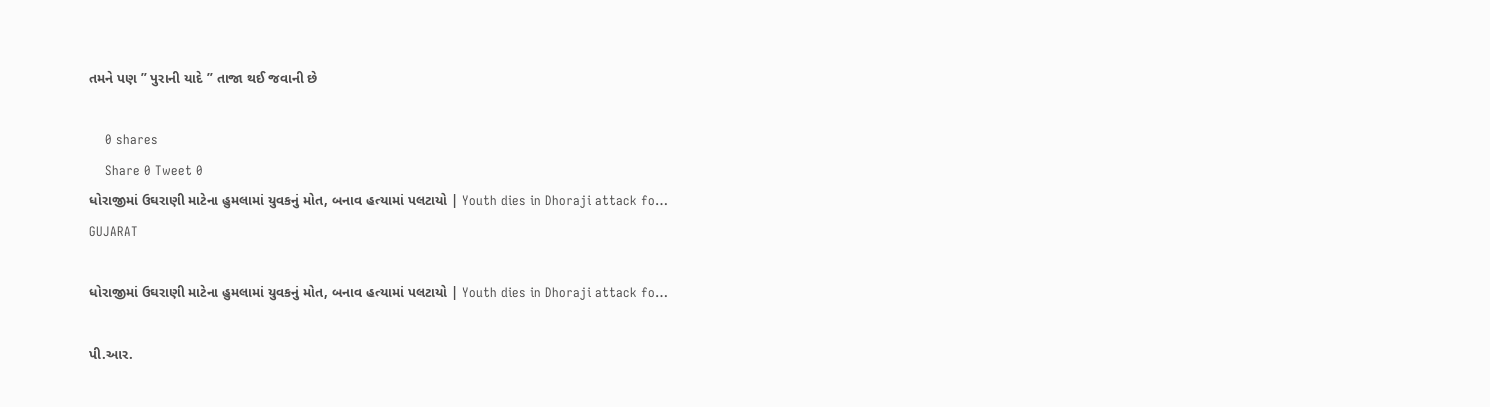તમને પણ ” પુરાની યાદે ” તાજા થઈ જવાની છે

    0 shares
    Share 0 Tweet 0
ધોરાજીમાં ઉઘરાણી માટેના હુમલામાં યુવકનું મોત, બનાવ હત્યામાં પલટાયો | Youth dies in Dhoraji attack fo…
GUJARAT

ધોરાજીમાં ઉઘરાણી માટેના હુમલામાં યુવકનું મોત, બનાવ હત્યામાં પલટાયો | Youth dies in Dhoraji attack fo…

પી.આર.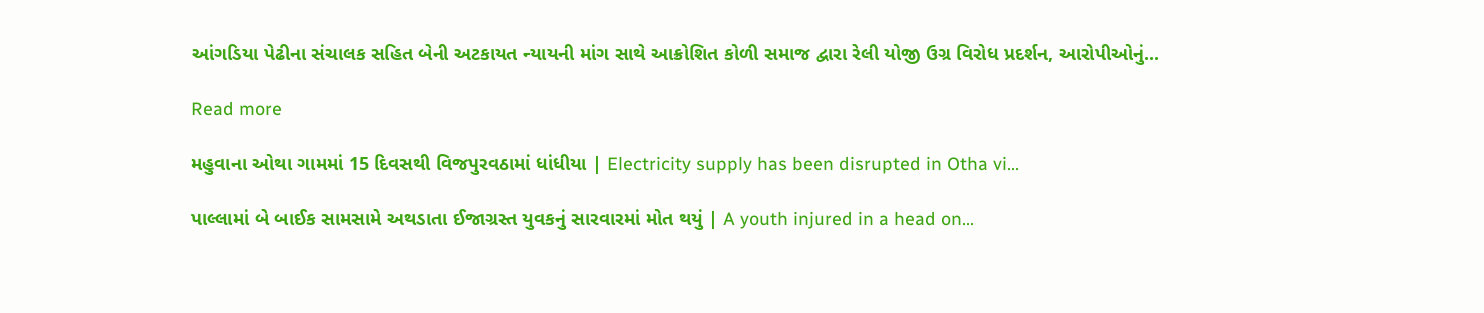આંગડિયા પેઢીના સંચાલક સહિત બેની અટકાયત ન્યાયની માંગ સાથે આક્રોશિત કોળી સમાજ દ્વારા રેલી યોજી ઉગ્ર વિરોધ પ્રદર્શન, આરોપીઓનું...

Read more

મહુવાના ઓથા ગામમાં 15 દિવસથી વિજપુરવઠામાં ધાંધીયા | Electricity supply has been disrupted in Otha vi…

પાલ્લામાં બે બાઈક સામસામે અથડાતા ઈજાગ્રસ્ત યુવકનું સારવારમાં મોત થયું | A youth injured in a head on…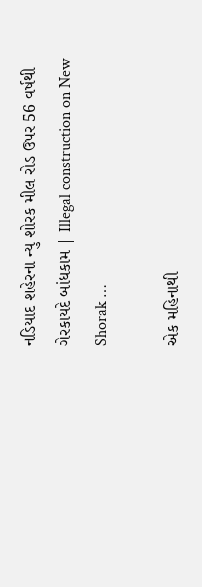નડિયાદ શહેરના ન્યુ શોરક મીલ રોડ ઉપર 56 વર્ષથી ગેરકાયદે બાંધકામ | Illegal construction on New Shorak …

એક મહિનાથી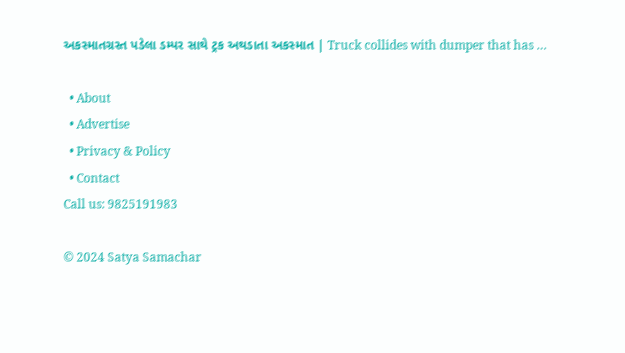અકસ્માતગ્રસ્ત પડેલા ડમ્પર સાથે ટ્રક અથડાતા અકસ્માત | Truck collides with dumper that has …

  • About
  • Advertise
  • Privacy & Policy
  • Contact
Call us: 9825191983

© 2024 Satya Samachar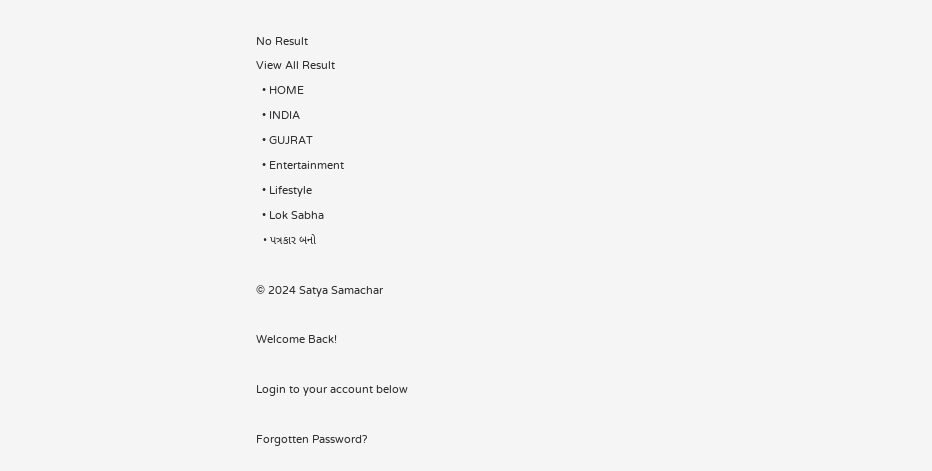No Result
View All Result
  • HOME
  • INDIA
  • GUJRAT
  • Entertainment
  • Lifestyle
  • Lok Sabha
  • પત્રકાર બનો

© 2024 Satya Samachar

Welcome Back!

Login to your account below

Forgotten Password?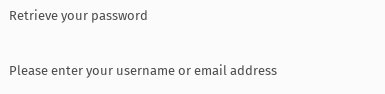Retrieve your password

Please enter your username or email address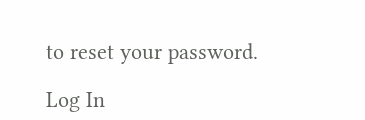to reset your password.

Log In